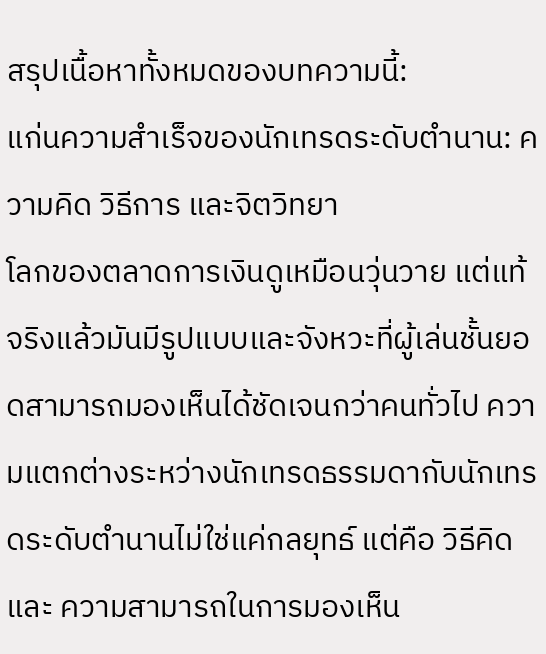สรุปเนื้อหาทั้งหมดของบทความนี้:
แก่นความสำเร็จของนักเทรดระดับตำนาน: ความคิด วิธีการ และจิตวิทยา
โลกของตลาดการเงินดูเหมือนวุ่นวาย แต่แท้จริงแล้วมันมีรูปแบบและจังหวะที่ผู้เล่นชั้นยอดสามารถมองเห็นได้ชัดเจนกว่าคนทั่วไป ความแตกต่างระหว่างนักเทรดธรรมดากับนักเทรดระดับตำนานไม่ใช่แค่กลยุทธ์ แต่คือ วิธีคิด และ ความสามารถในการมองเห็น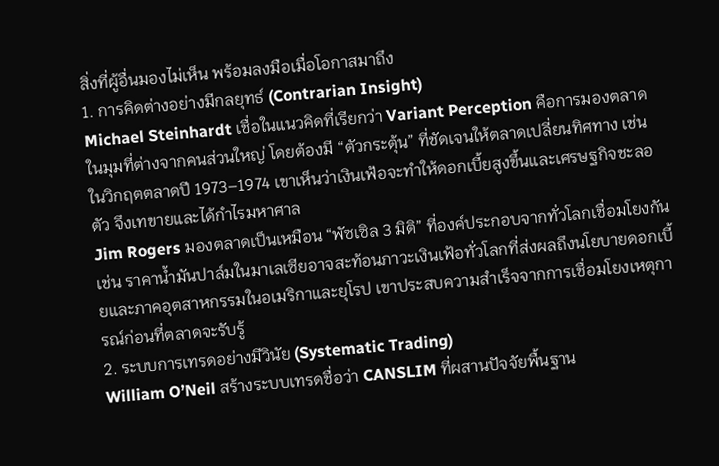สิ่งที่ผู้อื่นมองไม่เห็น พร้อมลงมือเมื่อโอกาสมาถึง
1. การคิดต่างอย่างมีกลยุทธ์ (Contrarian Insight)
Michael Steinhardt เชื่อในแนวคิดที่เรียกว่า Variant Perception คือการมองตลาดในมุมที่ต่างจากคนส่วนใหญ่ โดยต้องมี “ตัวกระตุ้น” ที่ชัดเจนให้ตลาดเปลี่ยนทิศทาง เช่น ในวิกฤตตลาดปี 1973–1974 เขาเห็นว่าเงินเฟ้อจะทำให้ดอกเบี้ยสูงขึ้นและเศรษฐกิจชะลอตัว จึงเทขายและได้กำไรมหาศาล
Jim Rogers มองตลาดเป็นเหมือน “พัซเซิล 3 มิติ” ที่องค์ประกอบจากทั่วโลกเชื่อมโยงกัน เช่น ราคาน้ำมันปาล์มในมาเลเซียอาจสะท้อนภาวะเงินเฟ้อทั่วโลกที่ส่งผลถึงนโยบายดอกเบี้ยและภาคอุตสาหกรรมในอเมริกาและยุโรป เขาประสบความสำเร็จจากการเชื่อมโยงเหตุการณ์ก่อนที่ตลาดจะรับรู้
2. ระบบการเทรดอย่างมีวินัย (Systematic Trading)
William O’Neil สร้างระบบเทรดชื่อว่า CANSLIM ที่ผสานปัจจัยพื้นฐาน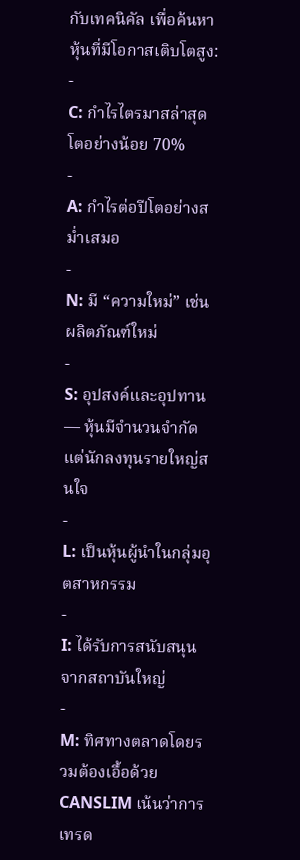กับเทคนิคัล เพื่อค้นหาหุ้นที่มีโอกาสเติบโตสูง:
-
C: กำไรไตรมาสล่าสุดโตอย่างน้อย 70%
-
A: กำไรต่อปีโตอย่างสม่ำเสมอ
-
N: มี “ความใหม่” เช่น ผลิตภัณฑ์ใหม่
-
S: อุปสงค์และอุปทาน — หุ้นมีจำนวนจำกัดแต่นักลงทุนรายใหญ่สนใจ
-
L: เป็นหุ้นผู้นำในกลุ่มอุตสาหกรรม
-
I: ได้รับการสนับสนุนจากสถาบันใหญ่
-
M: ทิศทางตลาดโดยรวมต้องเอื้อด้วย
CANSLIM เน้นว่าการเทรด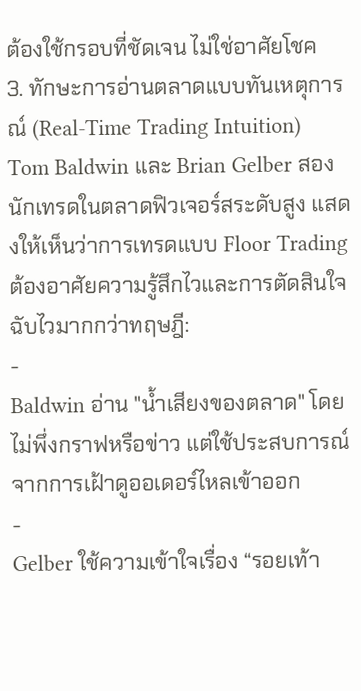ต้องใช้กรอบที่ชัดเจน ไม่ใช่อาศัยโชค
3. ทักษะการอ่านตลาดแบบทันเหตุการณ์ (Real-Time Trading Intuition)
Tom Baldwin และ Brian Gelber สองนักเทรดในตลาดฟิวเจอร์สระดับสูง แสดงให้เห็นว่าการเทรดแบบ Floor Trading ต้องอาศัยความรู้สึกไวและการตัดสินใจฉับไวมากกว่าทฤษฎี:
-
Baldwin อ่าน "น้ำเสียงของตลาด" โดยไม่พึ่งกราฟหรือข่าว แต่ใช้ประสบการณ์จากการเฝ้าดูออเดอร์ไหลเข้าออก
-
Gelber ใช้ความเข้าใจเรื่อง “รอยเท้า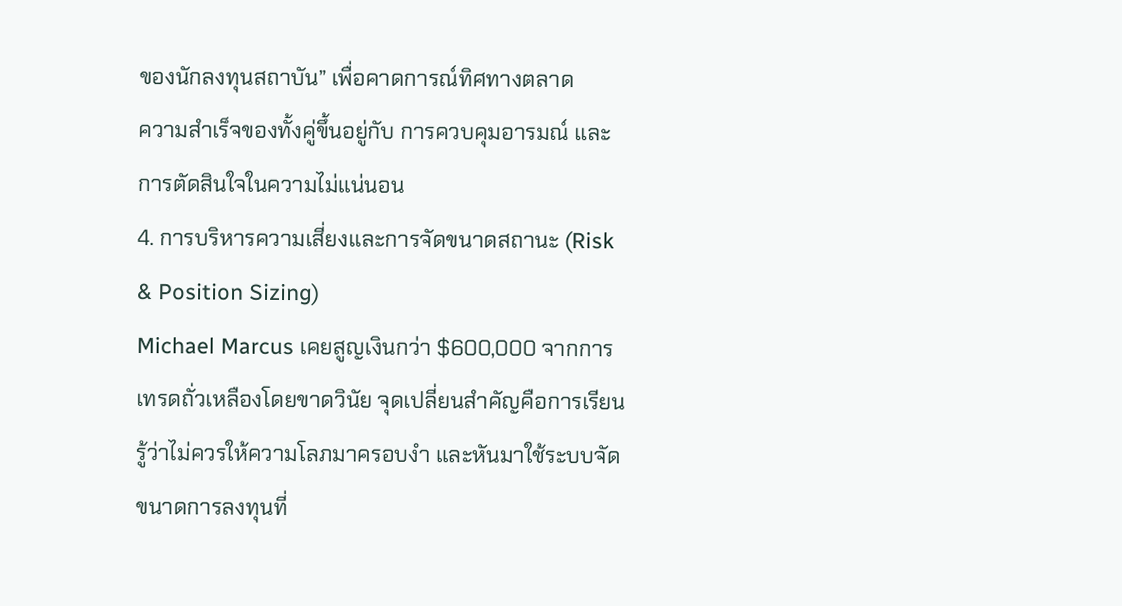ของนักลงทุนสถาบัน” เพื่อคาดการณ์ทิศทางตลาด
ความสำเร็จของทั้งคู่ขึ้นอยู่กับ การควบคุมอารมณ์ และ การตัดสินใจในความไม่แน่นอน
4. การบริหารความเสี่ยงและการจัดขนาดสถานะ (Risk & Position Sizing)
Michael Marcus เคยสูญเงินกว่า $600,000 จากการเทรดถั่วเหลืองโดยขาดวินัย จุดเปลี่ยนสำคัญคือการเรียนรู้ว่าไม่ควรให้ความโลภมาครอบงำ และหันมาใช้ระบบจัดขนาดการลงทุนที่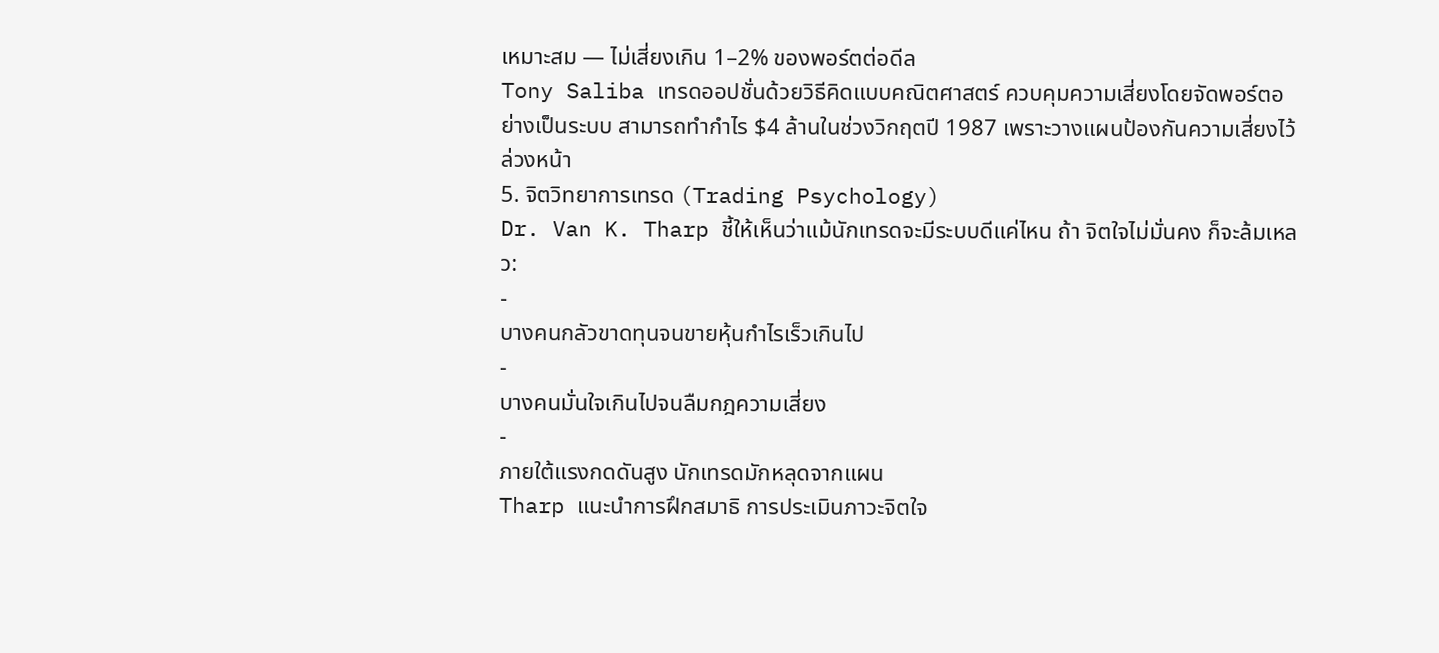เหมาะสม — ไม่เสี่ยงเกิน 1–2% ของพอร์ตต่อดีล
Tony Saliba เทรดออปชั่นด้วยวิธีคิดแบบคณิตศาสตร์ ควบคุมความเสี่ยงโดยจัดพอร์ตอย่างเป็นระบบ สามารถทำกำไร $4 ล้านในช่วงวิกฤตปี 1987 เพราะวางแผนป้องกันความเสี่ยงไว้ล่วงหน้า
5. จิตวิทยาการเทรด (Trading Psychology)
Dr. Van K. Tharp ชี้ให้เห็นว่าแม้นักเทรดจะมีระบบดีแค่ไหน ถ้า จิตใจไม่มั่นคง ก็จะล้มเหลว:
-
บางคนกลัวขาดทุนจนขายหุ้นกำไรเร็วเกินไป
-
บางคนมั่นใจเกินไปจนลืมกฎความเสี่ยง
-
ภายใต้แรงกดดันสูง นักเทรดมักหลุดจากแผน
Tharp แนะนำการฝึกสมาธิ การประเมินภาวะจิตใจ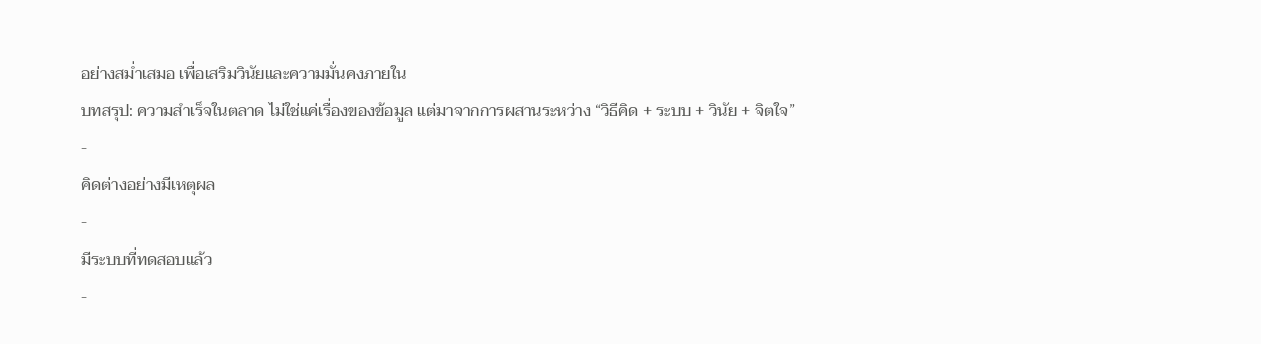อย่างสม่ำเสมอ เพื่อเสริมวินัยและความมั่นคงภายใน
บทสรุป: ความสำเร็จในตลาด ไม่ใช่แค่เรื่องของข้อมูล แต่มาจากการผสานระหว่าง “วิธีคิด + ระบบ + วินัย + จิตใจ”
-
คิดต่างอย่างมีเหตุผล
-
มีระบบที่ทดสอบแล้ว
-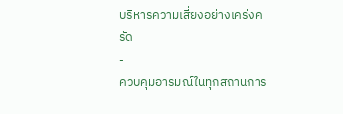บริหารความเสี่ยงอย่างเคร่งครัด
-
ควบคุมอารมณ์ในทุกสถานการ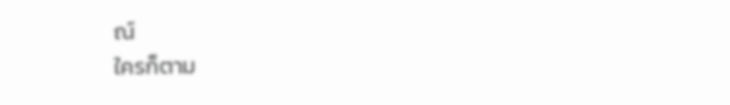ณ์
ใครก็ตาม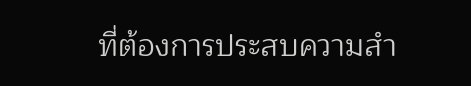ที่ต้องการประสบความสำ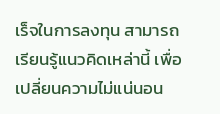เร็จในการลงทุน สามารถเรียนรู้แนวคิดเหล่านี้ เพื่อเปลี่ยนความไม่แน่นอน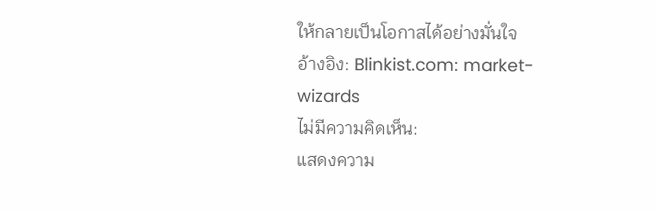ให้กลายเป็นโอกาสได้อย่างมั่นใจ
อ้างอิง: Blinkist.com: market-wizards
ไม่มีความคิดเห็น:
แสดงความ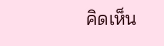คิดเห็น